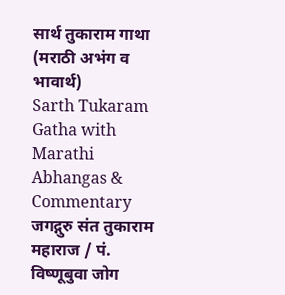सार्थ तुकाराम गाथा (मराठी अभंग व भावार्थ)
Sarth Tukaram Gatha with Marathi Abhangas & Commentary
जगद्गुरु संत तुकाराम महाराज / पं. विष्णूबुवा जोग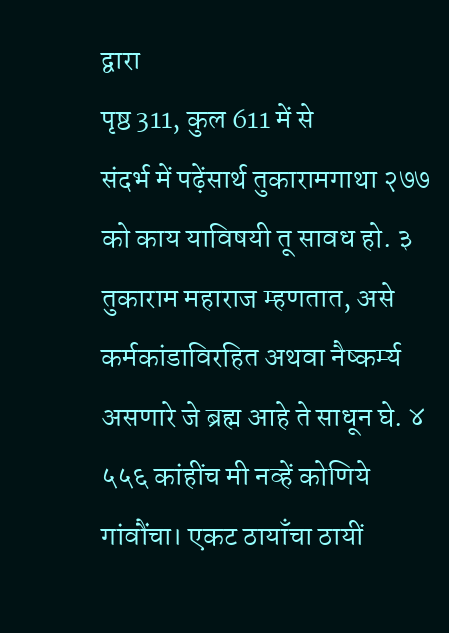द्वारा
पृष्ठ 311, कुल 611 में से
संदर्भ में पढ़ेंसार्थ तुकारामगाथा २७७ को काय याविषयी तू सावध हो. ३ तुकाराम महाराज म्हणतात, असे कर्मकांडाविरहित अथवा नैष्कर्म्य असणारे जे ब्रह्म आहे ते साधून घे. ४ ५५६ कांहींच मी नव्हें कोणिये गांवौंचा। एकट ठायाँचा ठायीं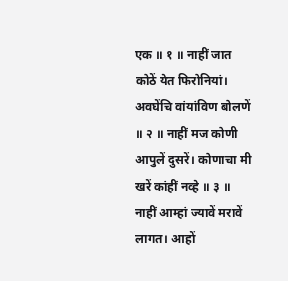एक ॥ १ ॥ नाहीं जात कोठें येत फिरोनियां। अवघेंचि वांयांविण बोलणें ॥ २ ॥ नाहीं मज कोणी आपुलें दुसरें। कोणाचा मी खरें कांहीं नव्हे ॥ ३ ॥ नाहीं आम्हां ज्यावें मरावें लागत। आहों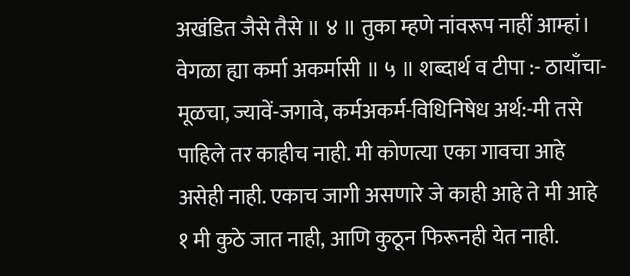अखंडित जैसे तैसे ॥ ४ ॥ तुका म्हणे नांवरूप नाहीं आम्हां। वेगळा ह्या कर्मा अकर्मासी ॥ ५ ॥ शब्दार्थ व टीपा :- ठायाँचा-मूळचा, ज्यावें-जगावे, कर्मअकर्म-विधिनिषेध अर्थ:-मी तसे पाहिले तर काहीच नाही. मी कोणत्या एका गावचा आहे असेही नाही. एकाच जागी असणारे जे काही आहे ते मी आहे १ मी कुठे जात नाही, आणि कुठून फिरूनही येत नाही.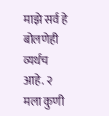माझे सर्व हे बोलणेही व्यर्थच आहे. २ मला कुणी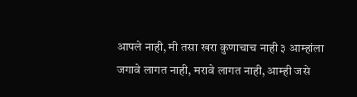आपले नाही, मी तसा खरा कुणाचाच नाही ३ आम्हांला जगावे लागत नाही, मरावे लागत नाही, आम्ही जसे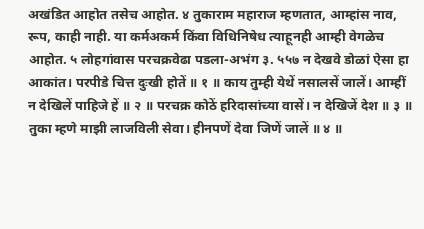अखंडित आहोत तसेच आहोत. ४ तुकाराम महाराज म्हणतात, आम्हांस नाव, रूप, काही नाही. या कर्मअकर्म किंवा विधिनिषेध त्याहूनही आम्ही वेगळेच आहोत. ५ लोहगांवास परचक्रवेढा पडला-अभंग ३. ५५७ न देखवे डोळां ऐसा हा आकांत। परपीडे चित्त दुःखी होतें ॥ १ ॥ काय तुम्ही येथें नसालसें जालें। आम्हीं न देखिलें पाहिजे हें ॥ २ ॥ परचक्र कोठें हरिदासांच्या वासें। न देखिजें देश ॥ ३ ॥ तुका म्हणे माझी लाजविली सेवा। हीनपणें देवा जिणें जालें ॥ ४ ॥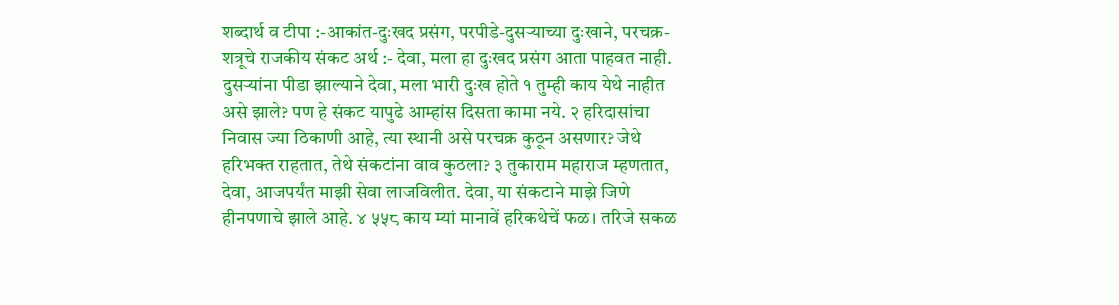शब्दार्थ व टीपा :-आकांत-दुःखद प्रसंग, परपीडे-दुसऱ्याच्या दुःखाने, परचक्र-शत्रूचे राजकीय संकट अर्थ :- देवा, मला हा दुःखद प्रसंग आता पाहवत नाही. दुसऱ्यांना पीडा झाल्याने देवा, मला भारी दुःख होते १ तुम्ही काय येथे नाहीत असे झाले? पण हे संकट यापुढे आम्हांस दिसता कामा नये. २ हरिदासांचा निवास ज्या ठिकाणी आहे, त्या स्थानी असे परचक्र कुठून असणार? जेथे हरिभक्त राहतात, तेथे संकटांना वाव कुठला? ३ तुकाराम महाराज म्हणतात, देवा, आजपर्यंत माझी सेवा लाजविलीत. देवा, या संकटाने माझे जिणे हीनपणाचे झाले आहे. ४ ५५८ काय म्यां मानावें हरिकथेचें फळ। तरिजे सकळ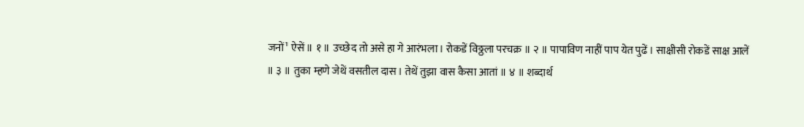जनों¹ ऐसें ॥ १ ॥ उच्छेद तो असे हा गे आरंभला। रोकडें विठ्ठला परचक्र ॥ २ ॥ पापाविण नाहीं पाप येत पुढें। साक्षीसी रोकडें साक्ष आलें ॥ ३ ॥ तुका म्हणे जेथें वसतील दास। तेथें तुझा वास कैसा आतां ॥ ४ ॥ शब्दार्थ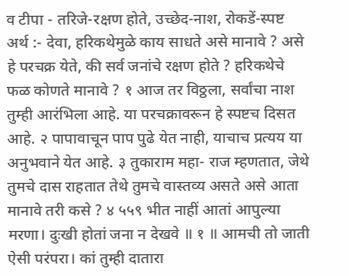व टीपा - तरिजे-रक्षण होते, उच्छेद-नाश, रोकडें-स्पष्ट अर्थ :- देवा, हरिकथेमुळे काय साधते असे मानावे ? असे हे परचक्र येते, की सर्व जनांचे रक्षण होते ? हरिकथेचे फळ कोणते मानावे ? १ आज तर विठ्ठला, सर्वांचा नाश तुम्ही आरंभिला आहे. या परचक्रावरून हे स्पष्टच दिसत आहे. २ पापावाचून पाप पुढे येत नाही, याचाच प्रत्यय या अनुभवाने येत आहे. ३ तुकाराम महा- राज म्हणतात, जेथे तुमचे दास राहतात तेथे तुमचे वास्तव्य असते असे आता मानावे तरी कसे ? ४ ५५९ भीत नाहीं आतां आपुल्या मरणा। दुःखी होतां जना न देखवे ॥ १ ॥ आमची तो जाती ऐसी परंपरा। कां तुम्ही दातारा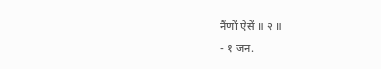नैंणों ऐसें ॥ २ ॥
- १ जन.